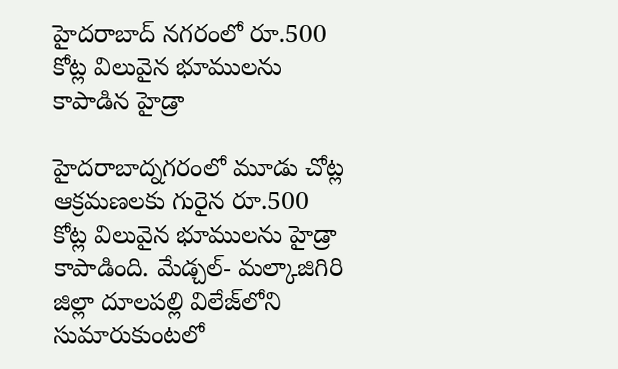హైదరాబాద్ న‌గ‌రంలో రూ.500 కోట్ల విలువైన భూములను కాపాడిన హైడ్రా

హైదరాబాద్న‌గ‌రంలో మూడు చోట్ల ఆక్రమ‌ణ‌ల‌కు గురైన రూ.500 కోట్ల విలువైన భూములను హైడ్రా కాపాడింది. మేడ్చల్- మ‌ల్కాజిగిరి జిల్లా దూల‌ప‌ల్లి విలేజ్‌లోని సుమారుకుంట‌లో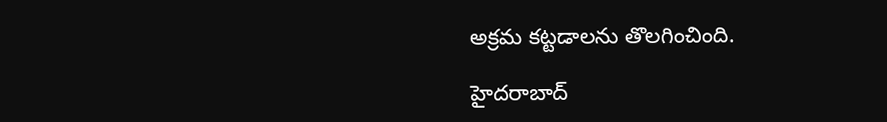అక్రమ క‌ట్టడాల‌ను తొల‌గించింది.

హైదరాబాద్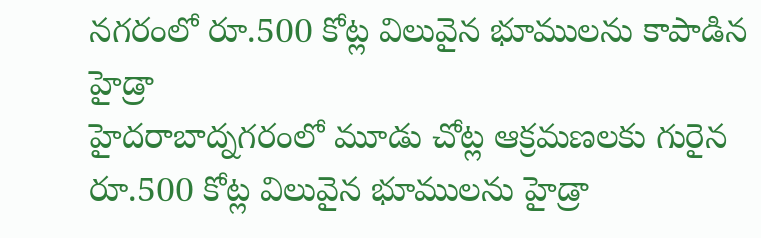న‌గ‌రంలో రూ.500 కోట్ల విలువైన భూములను కాపాడిన హైడ్రా
హైదరాబాద్న‌గ‌రంలో మూడు చోట్ల ఆక్రమ‌ణ‌ల‌కు గురైన రూ.500 కోట్ల విలువైన భూములను హైడ్రా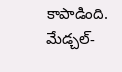కాపాడింది. మేడ్చల్-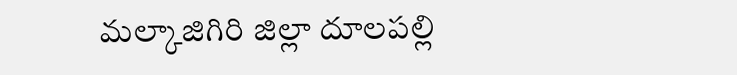మ‌ల్కాజిగిరి జిల్లా దూల‌ప‌ల్లి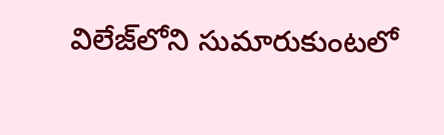విలేజ్‌లోని సుమారుకుంట‌లో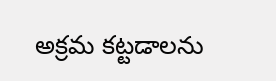అక్రమ క‌ట్టడాల‌ను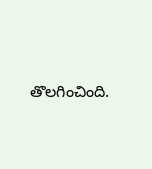తొల‌గించింది.